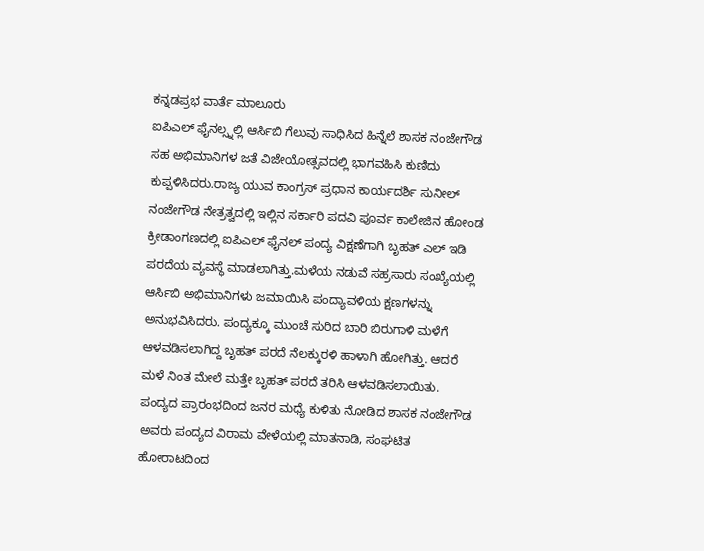ಕನ್ನಡಪ್ರಭ ವಾರ್ತೆ ಮಾಲೂರು
ಐಪಿಎಲ್ ಫೈನಲ್ಸ್ನಲ್ಲಿ ಆರ್ಸಿಬಿ ಗೆಲುವು ಸಾಧಿಸಿದ ಹಿನ್ನೆಲೆ ಶಾಸಕ ನಂಜೇಗೌಡ ಸಹ ಅಭಿಮಾನಿಗಳ ಜತೆ ವಿಜೇಯೋತ್ಸವದಲ್ಲಿ ಭಾಗವಹಿಸಿ ಕುಣಿದು ಕುಪ್ಪಳಿಸಿದರು.ರಾಜ್ಯ ಯುವ ಕಾಂಗ್ರಸ್ ಪ್ರಧಾನ ಕಾರ್ಯದರ್ಶಿ ಸುನೀಲ್ ನಂಜೇಗೌಡ ನೇತ್ರತ್ವದಲ್ಲಿ ಇಲ್ಲಿನ ಸರ್ಕಾರಿ ಪದವಿ ಪೂರ್ವ ಕಾಲೇಜಿನ ಹೋಂಡ ಕ್ರೀಡಾಂಗಣದಲ್ಲಿ ಐಪಿಎಲ್ ಫೈನಲ್ ಪಂದ್ಯ ವಿಕ್ಷಣೆಗಾಗಿ ಬೃಹತ್ ಎಲ್ ಇಡಿ ಪರದೆಯ ವ್ಯವಸ್ಥೆ ಮಾಡಲಾಗಿತ್ತು.ಮಳೆಯ ನಡುವೆ ಸಹ್ರಸಾರು ಸಂಖ್ಯೆಯಲ್ಲಿ ಆರ್ಸಿಬಿ ಅಭಿಮಾನಿಗಳು ಜಮಾಯಿಸಿ ಪಂದ್ಯಾವಳಿಯ ಕ್ಷಣಗಳನ್ನು ಅನುಭವಿಸಿದರು. ಪಂದ್ಯಕ್ಕೂ ಮುಂಚೆ ಸುರಿದ ಬಾರಿ ಬಿರುಗಾಳಿ ಮಳೆಗೆ ಆಳವಡಿಸಲಾಗಿದ್ದ ಬೃಹತ್ ಪರದೆ ನೆಲಕ್ಕುರಳಿ ಹಾಳಾಗಿ ಹೋಗಿತ್ತು. ಆದರೆ ಮಳೆ ನಿಂತ ಮೇಲೆ ಮತ್ತೇ ಬೃಹತ್ ಪರದೆ ತರಿಸಿ ಆಳವಡಿಸಲಾಯಿತು.
ಪಂದ್ಯದ ಪ್ರಾರಂಭದಿಂದ ಜನರ ಮಧ್ಯೆ ಕುಳಿತು ನೋಡಿದ ಶಾಸಕ ನಂಜೇಗೌಡ ಅವರು ಪಂದ್ಯದ ವಿರಾಮ ವೇಳೆಯಲ್ಲಿ ಮಾತನಾಡಿ, ಸಂಘಟಿತ ಹೋರಾಟದಿಂದ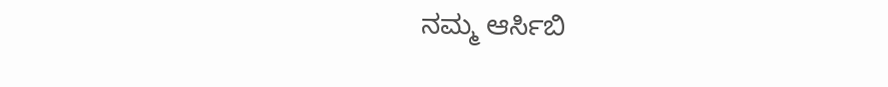ನಮ್ಮ ಆರ್ಸಿಬಿ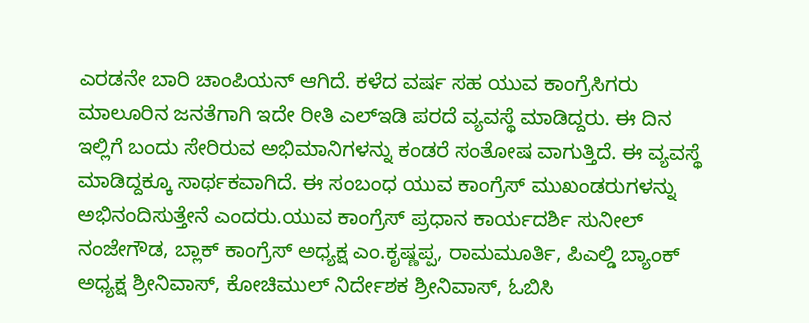ಎರಡನೇ ಬಾರಿ ಚಾಂಪಿಯನ್ ಆಗಿದೆ. ಕಳೆದ ವರ್ಷ ಸಹ ಯುವ ಕಾಂಗ್ರೆಸಿಗರು ಮಾಲೂರಿನ ಜನತೆಗಾಗಿ ಇದೇ ರೀತಿ ಎಲ್ಇಡಿ ಪರದೆ ವ್ಯವಸ್ಥೆ ಮಾಡಿದ್ದರು. ಈ ದಿನ ಇಲ್ಲಿಗೆ ಬಂದು ಸೇರಿರುವ ಅಭಿಮಾನಿಗಳನ್ನು ಕಂಡರೆ ಸಂತೋಷ ವಾಗುತ್ತಿದೆ. ಈ ವ್ಯವಸ್ಥೆ ಮಾಡಿದ್ದಕ್ಕೂ ಸಾರ್ಥಕವಾಗಿದೆ. ಈ ಸಂಬಂಧ ಯುವ ಕಾಂಗ್ರೆಸ್ ಮುಖಂಡರುಗಳನ್ನು ಅಭಿನಂದಿಸುತ್ತೇನೆ ಎಂದರು.ಯುವ ಕಾಂಗ್ರೆಸ್ ಪ್ರಧಾನ ಕಾರ್ಯದರ್ಶಿ ಸುನೀಲ್ ನಂಜೇಗೌಡ, ಬ್ಲಾಕ್ ಕಾಂಗ್ರೆಸ್ ಅಧ್ಯಕ್ಷ ಎಂ.ಕೃಷ್ಣಪ್ಪ, ರಾಮಮೂರ್ತಿ, ಪಿಎಲ್ಡಿ ಬ್ಯಾಂಕ್ ಅಧ್ಯಕ್ಷ ಶ್ರೀನಿವಾಸ್, ಕೋಚಿಮುಲ್ ನಿರ್ದೇಶಕ ಶ್ರೀನಿವಾಸ್, ಓಬಿಸಿ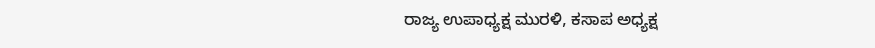ರಾಜ್ಯ ಉಪಾಧ್ಯಕ್ಷ ಮುರಳಿ, ಕಸಾಪ ಅಧ್ಯಕ್ಷ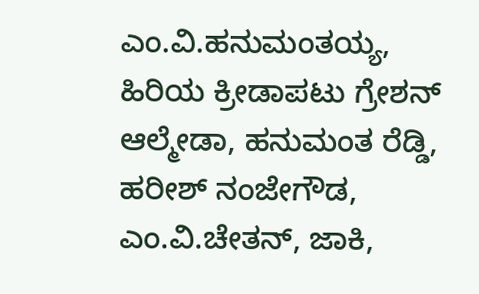ಎಂ.ವಿ.ಹನುಮಂತಯ್ಯ, ಹಿರಿಯ ಕ್ರೀಡಾಪಟು ಗ್ರೇಶನ್ ಆಲ್ಮೇಡಾ, ಹನುಮಂತ ರೆಡ್ಡಿ, ಹರೀಶ್ ನಂಜೇಗೌಡ, ಎಂ.ವಿ.ಚೇತನ್, ಜಾಕಿ,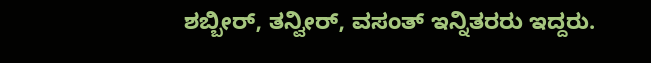ಶಬ್ಬೀರ್, ತನ್ವೀರ್, ವಸಂತ್ ಇನ್ನಿತರರು ಇದ್ದರು.